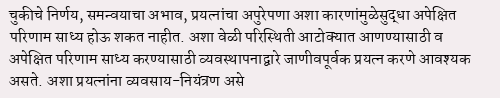चुकीचे निर्णय, समन्वयाचा अभाव, प्रयत्नांचा अपुरेपणा अशा कारणांमुळेसुद्धा अपेक्षित परिणाम साध्य होऊ शकत नाहीत. अशा वेळी परिस्थिती आटोक्यात आणण्यासाठी व अपेक्षित परिणाम साध्य करण्यासाठी व्यवस्थापनाद्वारे जाणीवपूर्वक प्रयत्न करणे आवश्यक असते. अशा प्रयत्नांना व्यवसाय-नियंत्रण असे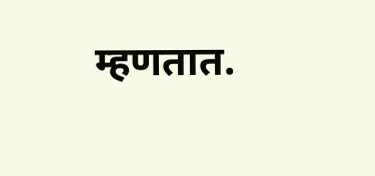म्हणतात.